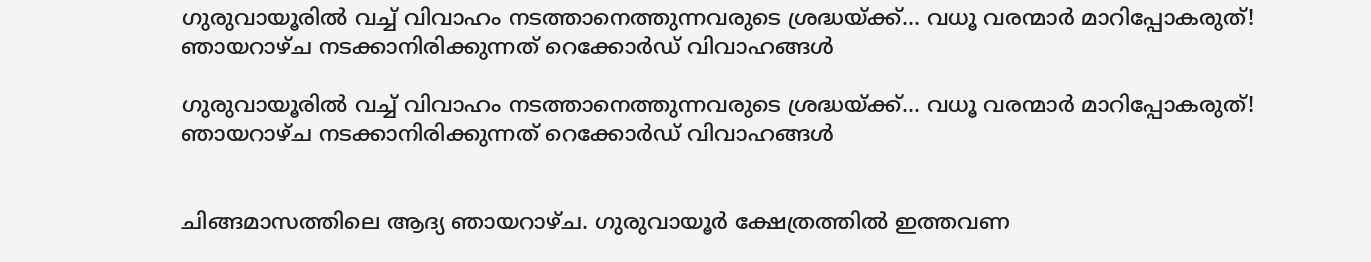ഗുരുവായൂരിൽ വച്ച് വിവാഹം നടത്താനെത്തുന്നവരുടെ ശ്രദ്ധയ്ക്ക്... വധൂ വരന്മാർ മാറിപ്പോകരുത്! ഞായറാഴ്ച നടക്കാനിരിക്കുന്നത് റെക്കോർഡ് വിവാഹങ്ങൾ

ഗുരുവായൂരിൽ വച്ച് വിവാഹം നടത്താനെത്തുന്നവരുടെ ശ്രദ്ധയ്ക്ക്... വധൂ വരന്മാർ മാറിപ്പോകരുത്! ഞായറാഴ്ച നടക്കാനിരിക്കുന്നത് റെക്കോർഡ് വിവാഹങ്ങൾ


ചിങ്ങമാസത്തിലെ ആദ്യ ഞായറാഴ്ച. ഗുരുവായൂർ ക്ഷേത്രത്തിൽ ഇത്തവണ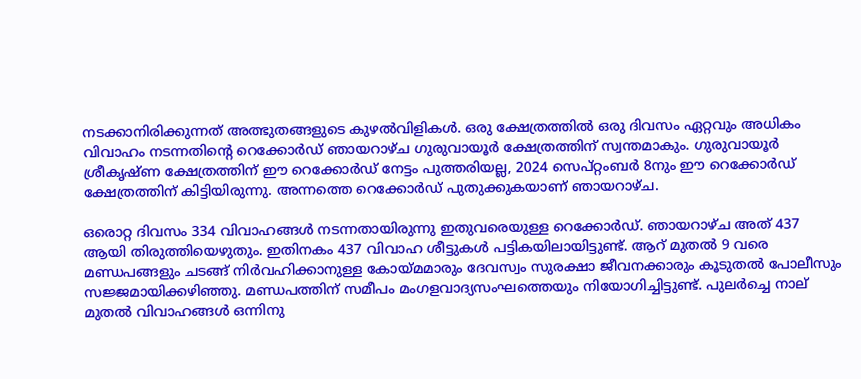നടക്കാനിരിക്കുന്നത് അത്ഭുതങ്ങളുടെ കുഴൽവിളികൾ. ഒരു ക്ഷേത്രത്തിൽ ഒരു ദിവസം ഏറ്റവും അധികം വിവാഹം നടന്നതിന്റെ റെക്കോർഡ് ഞായറാഴ്ച ഗുരുവായൂർ ക്ഷേത്രത്തിന് സ്വന്തമാകും. ഗുരുവായൂർ ശ്രീകൃഷ്ണ ക്ഷേത്രത്തിന് ഈ റെക്കോർഡ് നേട്ടം പുത്തരിയല്ല, 2024 സെപ്റ്റംബർ 8നും ഈ റെക്കോർഡ് ക്ഷേത്രത്തിന് കിട്ടിയിരുന്നു. അന്നത്തെ റെക്കോർഡ് പുതുക്കുകയാണ് ഞായറാഴ്ച.

ഒരൊറ്റ ദിവസം 334 വിവാഹങ്ങൾ നടന്നതായിരുന്നു ഇതുവരെയുള്ള റെക്കോർഡ്. ഞായറാഴ്ച അത് 437 ആയി തിരുത്തിയെഴുതും. ഇതിനകം 437 വിവാഹ ശീട്ടുകൾ പട്ടികയിലായിട്ടുണ്ട്. ആറ് മുതൽ 9 വരെ മണ്ഡപങ്ങളും ചടങ്ങ് നിർവഹിക്കാനുള്ള കോയ്മമാരും ദേവസ്വം സുരക്ഷാ ജീവനക്കാരും കൂടുതൽ പോലീസും സജ്ജമായിക്കഴിഞ്ഞു. മണ്ഡപത്തിന് സമീപം മംഗളവാദ്യസംഘത്തെയും നിയോഗിച്ചിട്ടുണ്ട്. പുലർച്ചെ നാല് മുതൽ വിവാഹങ്ങൾ ഒന്നിനു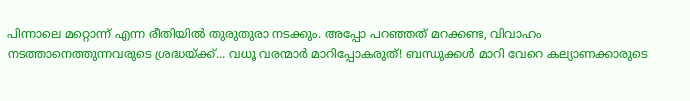പിന്നാലെ മറ്റൊന്ന് എന്ന രീതിയിൽ തുരുതുരാ നടക്കും. അപ്പോ പറഞ്ഞത് മറക്കണ്ട, വിവാഹം നടത്താനെത്തുന്നവരുടെ ശ്രദ്ധയ്ക്ക്... വധൂ വരന്മാർ മാറിപ്പോകരുത്! ബന്ധുക്കൾ മാറി വേറെ കല്യാണക്കാരുടെ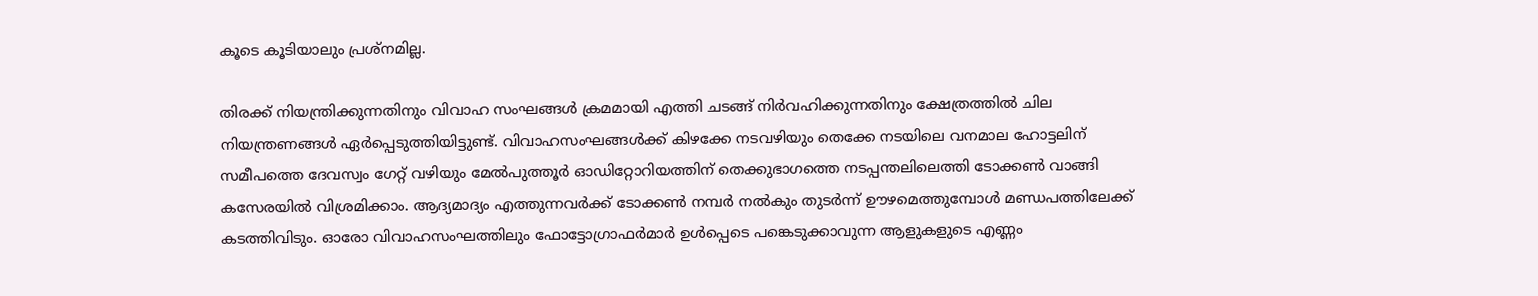കൂടെ കൂടിയാലും പ്രശ്നമില്ല.

തിരക്ക് നിയന്ത്രിക്കുന്നതിനും വിവാഹ സംഘങ്ങൾ ക്രമമായി എത്തി ചടങ്ങ് നിർവഹിക്കുന്നതിനും ക്ഷേത്രത്തിൽ ചില നിയന്ത്രണങ്ങൾ ഏർപ്പെടുത്തിയിട്ടുണ്ട്. വിവാഹസംഘങ്ങള്‍ക്ക് കിഴക്കേ നടവഴിയും തെക്കേ നടയിലെ വനമാല ഹോട്ടലിന് സമീപത്തെ ദേവസ്വം ഗേറ്റ് വഴിയും മേല്‍പുത്തൂര്‍ ഓഡിറ്റോറിയത്തിന് തെക്കുഭാഗത്തെ നടപ്പന്തലിലെത്തി ടോക്കണ്‍ വാങ്ങി കസേരയില്‍ വിശ്രമിക്കാം. ആദ്യമാദ്യം എത്തുന്നവര്‍ക്ക് ടോക്കണ്‍ നമ്പര്‍ നല്‍കും തുടര്‍ന്ന് ഊഴമെത്തുമ്പോള്‍ മണ്ഡപത്തിലേക്ക് കടത്തിവിടും. ഓരോ വിവാഹസംഘത്തിലും ഫോട്ടോഗ്രാഫർമാർ ഉൾപ്പെടെ പങ്കെടുക്കാവുന്ന ആളുകളുടെ എണ്ണം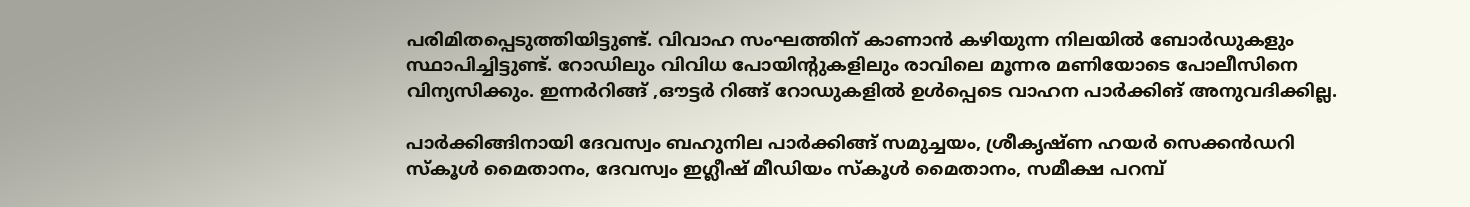പരിമിതപ്പെടുത്തിയിട്ടുണ്ട്. വിവാഹ സംഘത്തിന് കാണാന്‍ കഴിയുന്ന നിലയില്‍ ബോര്‍ഡുകളും സ്ഥാപിച്ചിട്ടുണ്ട്. റോഡിലും വിവിധ പോയിന്റുകളിലും രാവിലെ മൂന്നര മണിയോടെ പോലീസിനെ വിന്യസിക്കും. ഇന്നര്‍റിങ്ങ് ,ഔട്ടര്‍ റിങ്ങ് റോഡുകളില്‍ ഉള്‍പ്പെടെ വാഹന പാര്‍ക്കിങ് അനുവദിക്കില്ല.

പാര്‍ക്കിങ്ങിനായി ദേവസ്വം ബഹുനില പാര്‍ക്കിങ്ങ് സമുച്ചയം, ശ്രീകൃഷ്ണ ഹയര്‍ സെക്കന്‍ഡറി സ്‌കൂള്‍ മൈതാനം, ദേവസ്വം ഇഗ്ലീഷ് മീഡിയം സ്‌കൂള്‍ മൈതാനം, സമീക്ഷ പറമ്പ്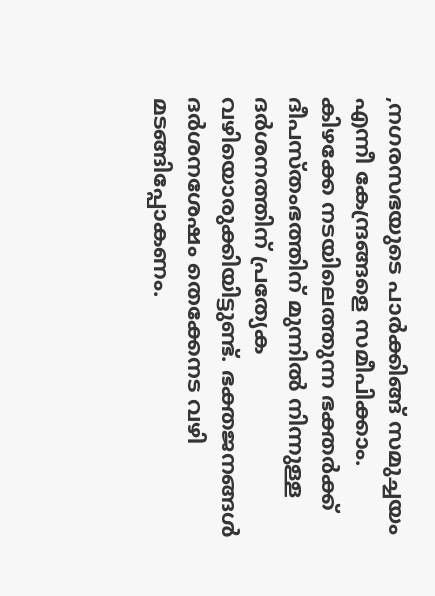,നഗരസഭയുടെ പാര്‍ക്കിങ്ങ് സമുച്ചയം എന്നീ കേന്ദ്രങ്ങളെ സമീപിക്കാം. കിഴക്കേ നടയിലെത്തുന്ന ഭക്തര്‍ക്ക് ദീപസ്തംഭത്തിന് മുന്നില്‍ നിന്നുള്ള ദര്‍ശനത്തിന് പ്രത്യേക വഴിയൊരുക്കിയിട്ടുണ്ട്. ഭക്തജനങ്ങള്‍ ദര്‍ശനശേഷം തെക്കേനട വഴി മടങ്ങിപ്പോകണം.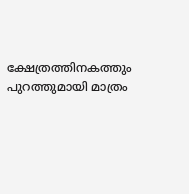ക്ഷേത്രത്തിനകത്തും പുറത്തുമായി മാത്രം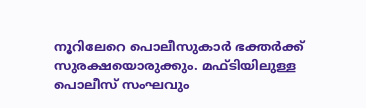നൂറിലേറെ പൊലീസുകാര്‍ ഭക്തര്‍ക്ക് സുരക്ഷയൊരുക്കും. മഫ്ടിയിലുള്ള പൊലീസ് സംഘവും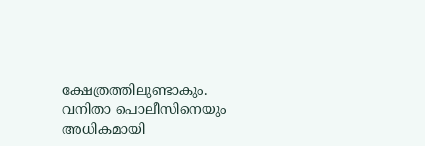ക്ഷേത്രത്തിലുണ്ടാകും. വനിതാ പൊലീസിനെയും അധികമായി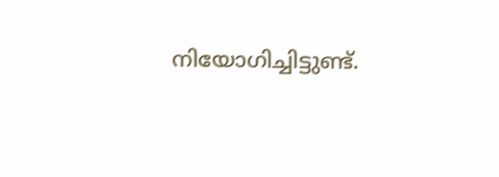നിയോഗിച്ചിട്ടുണ്ട്.